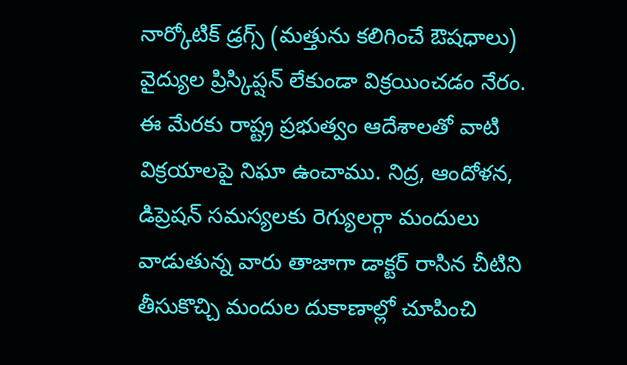నార్కోటిక్ డ్రగ్స్ (మత్తును కలిగించే ఔషధాలు) వైద్యుల ప్రిస్కిప్షన్ లేకుండా విక్రయించడం నేరం. ఈ మేరకు రాష్ట్ర ప్రభుత్వం ఆదేశాలతో వాటి విక్రయాలపై నిఘా ఉంచాము. నిద్ర, ఆందోళన, డిప్రెషన్ సమస్యలకు రెగ్యులర్గా మందులు వాడుతున్న వారు తాజాగా డాక్టర్ రాసిన చీటిని తీసుకొచ్చి మందుల దుకాణాల్లో చూపించి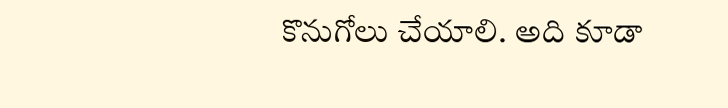కొనుగోలు చేయాలి. అది కూడా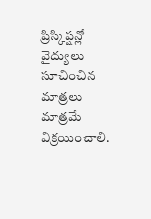ప్రిస్కిప్షన్లో వైద్యులు సూచించిన మాత్రలు మాత్రమే విక్రయించాలి.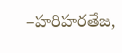–హరిహరతేజ,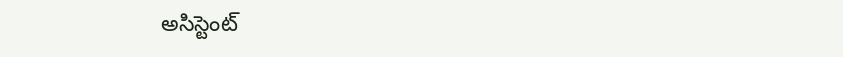అసిస్టెంట్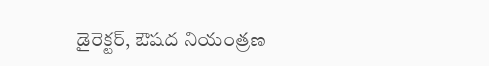డైరెక్టర్, ఔషద నియంత్రణ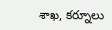శాఖ, కర్నూలు